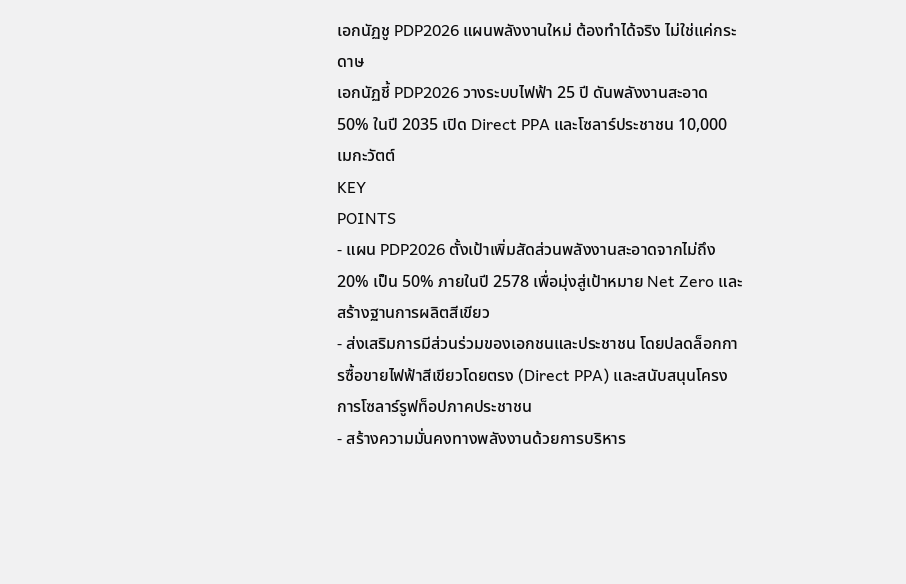เอกนัฏชู PDP2026 แผนพลังงานใหม่ ต้องทำได้จริง ไม่ใช่แค่กระดาษ
เอกนัฏชี้ PDP2026 วางระบบไฟฟ้า 25 ปี ดันพลังงานสะอาด 50% ในปี 2035 เปิด Direct PPA และโซลาร์ประชาชน 10,000 เมกะวัตต์
KEY
POINTS
- แผน PDP2026 ตั้งเป้าเพิ่มสัดส่วนพลังงานสะอาดจากไม่ถึง 20% เป็น 50% ภายในปี 2578 เพื่อมุ่งสู่เป้าหมาย Net Zero และสร้างฐานการผลิตสีเขียว
- ส่งเสริมการมีส่วนร่วมของเอกชนและประชาชน โดยปลดล็อกการซื้อขายไฟฟ้าสีเขียวโดยตรง (Direct PPA) และสนับสนุนโครงการโซลาร์รูฟท็อปภาคประชาชน
- สร้างความมั่นคงทางพลังงานด้วยการบริหาร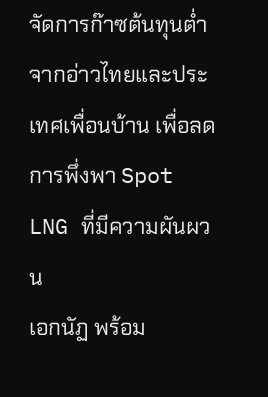จัดการก๊าซต้นทุนต่ำจากอ่าวไทยและประเทศเพื่อนบ้าน เพื่อลดการพึ่งพา Spot LNG ที่มีความผันผวน
เอกนัฏ พร้อม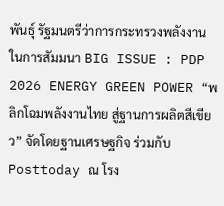พันธุ์ รัฐมนตรีว่าการกระทรวงพลังงาน ในการสัมมนา BIG ISSUE : PDP 2026 ENERGY GREEN POWER “พลิกโฉมพลังงานไทย สู่ฐานการผลิตสีเขียว” จัดโดยฐานเศรษฐกิจ ร่วมกับ Posttoday ณ โรง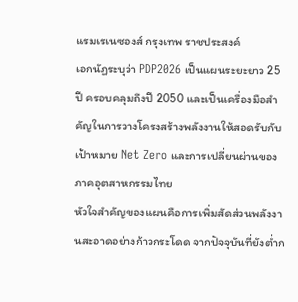แรมเรเนซองส์ กรุงเทพ ราชประสงค์
เอกนัฏระบุว่า PDP2026 เป็นแผนระยะยาว 25 ปี ครอบคลุมถึงปี 2050 และเป็นเครื่องมือสำคัญในการวางโครงสร้างพลังงานให้สอดรับกับเป้าหมาย Net Zero และการเปลี่ยนผ่านของภาคอุตสาหกรรมไทย
หัวใจสำคัญของแผนคือการเพิ่มสัดส่วนพลังงานสะอาดอย่างก้าวกระโดด จากปัจจุบันที่ยังต่ำก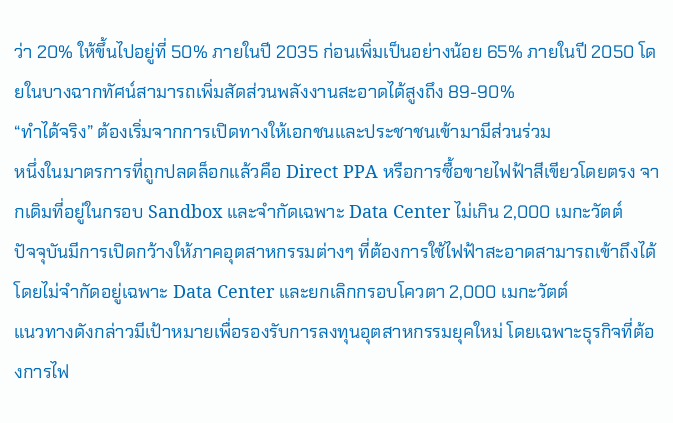ว่า 20% ให้ขึ้นไปอยู่ที่ 50% ภายในปี 2035 ก่อนเพิ่มเป็นอย่างน้อย 65% ภายในปี 2050 โดยในบางฉากทัศน์สามารถเพิ่มสัดส่วนพลังงานสะอาดได้สูงถึง 89-90%
“ทำได้จริง” ต้องเริ่มจากการเปิดทางให้เอกชนและประชาชนเข้ามามีส่วนร่วม
หนึ่งในมาตรการที่ถูกปลดล็อกแล้วคือ Direct PPA หรือการซื้อขายไฟฟ้าสีเขียวโดยตรง จากเดิมที่อยู่ในกรอบ Sandbox และจำกัดเฉพาะ Data Center ไม่เกิน 2,000 เมกะวัตต์
ปัจจุบันมีการเปิดกว้างให้ภาคอุตสาหกรรมต่างๆ ที่ต้องการใช้ไฟฟ้าสะอาดสามารถเข้าถึงได้ โดยไม่จำกัดอยู่เฉพาะ Data Center และยกเลิกกรอบโควตา 2,000 เมกะวัตต์
แนวทางดังกล่าวมีเป้าหมายเพื่อรองรับการลงทุนอุตสาหกรรมยุคใหม่ โดยเฉพาะธุรกิจที่ต้องการไฟ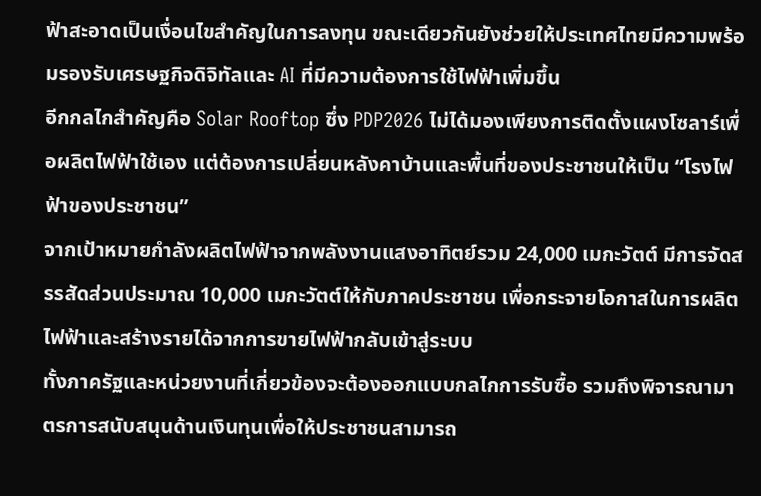ฟ้าสะอาดเป็นเงื่อนไขสำคัญในการลงทุน ขณะเดียวกันยังช่วยให้ประเทศไทยมีความพร้อมรองรับเศรษฐกิจดิจิทัลและ AI ที่มีความต้องการใช้ไฟฟ้าเพิ่มขึ้น
อีกกลไกสำคัญคือ Solar Rooftop ซึ่ง PDP2026 ไม่ได้มองเพียงการติดตั้งแผงโซลาร์เพื่อผลิตไฟฟ้าใช้เอง แต่ต้องการเปลี่ยนหลังคาบ้านและพื้นที่ของประชาชนให้เป็น “โรงไฟฟ้าของประชาชน”
จากเป้าหมายกำลังผลิตไฟฟ้าจากพลังงานแสงอาทิตย์รวม 24,000 เมกะวัตต์ มีการจัดสรรสัดส่วนประมาณ 10,000 เมกะวัตต์ให้กับภาคประชาชน เพื่อกระจายโอกาสในการผลิตไฟฟ้าและสร้างรายได้จากการขายไฟฟ้ากลับเข้าสู่ระบบ
ทั้งภาครัฐและหน่วยงานที่เกี่ยวข้องจะต้องออกแบบกลไกการรับซื้อ รวมถึงพิจารณามาตรการสนับสนุนด้านเงินทุนเพื่อให้ประชาชนสามารถ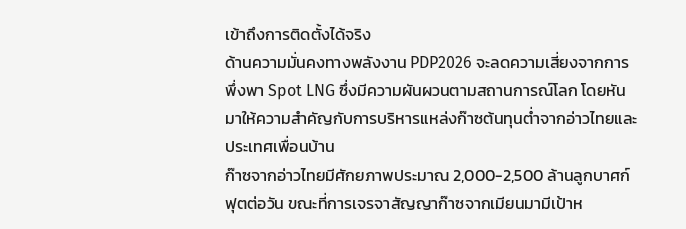เข้าถึงการติดตั้งได้จริง
ด้านความมั่นคงทางพลังงาน PDP2026 จะลดความเสี่ยงจากการพึ่งพา Spot LNG ซึ่งมีความผันผวนตามสถานการณ์โลก โดยหันมาให้ความสำคัญกับการบริหารแหล่งก๊าซต้นทุนต่ำจากอ่าวไทยและประเทศเพื่อนบ้าน
ก๊าซจากอ่าวไทยมีศักยภาพประมาณ 2,000-2,500 ล้านลูกบาศก์ฟุตต่อวัน ขณะที่การเจรจาสัญญาก๊าซจากเมียนมามีเป้าห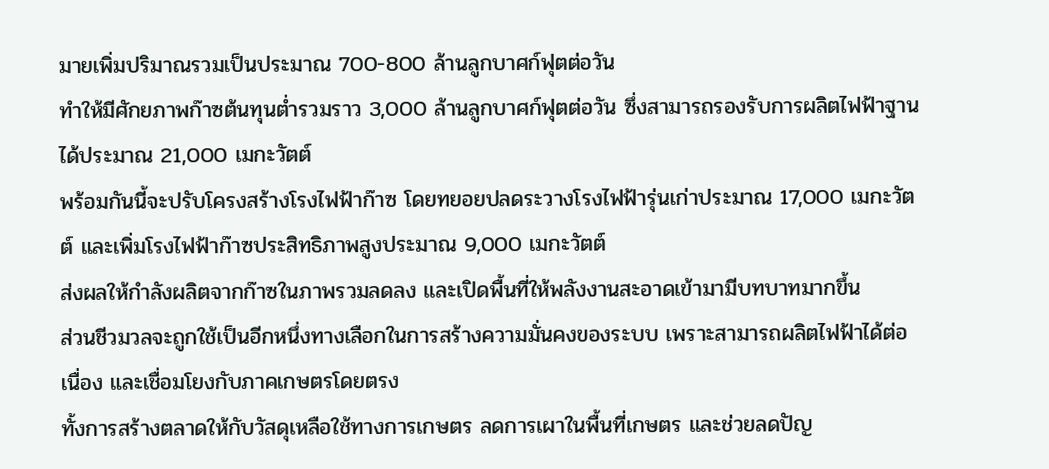มายเพิ่มปริมาณรวมเป็นประมาณ 700-800 ล้านลูกบาศก์ฟุตต่อวัน
ทำให้มีศักยภาพก๊าซต้นทุนต่ำรวมราว 3,000 ล้านลูกบาศก์ฟุตต่อวัน ซึ่งสามารถรองรับการผลิตไฟฟ้าฐานได้ประมาณ 21,000 เมกะวัตต์
พร้อมกันนี้จะปรับโครงสร้างโรงไฟฟ้าก๊าซ โดยทยอยปลดระวางโรงไฟฟ้ารุ่นเก่าประมาณ 17,000 เมกะวัตต์ และเพิ่มโรงไฟฟ้าก๊าซประสิทธิภาพสูงประมาณ 9,000 เมกะวัตต์
ส่งผลให้กำลังผลิตจากก๊าซในภาพรวมลดลง และเปิดพื้นที่ให้พลังงานสะอาดเข้ามามีบทบาทมากขึ้น
ส่วนชีวมวลจะถูกใช้เป็นอีกหนึ่งทางเลือกในการสร้างความมั่นคงของระบบ เพราะสามารถผลิตไฟฟ้าได้ต่อเนื่อง และเชื่อมโยงกับภาคเกษตรโดยตรง
ทั้งการสร้างตลาดให้กับวัสดุเหลือใช้ทางการเกษตร ลดการเผาในพื้นที่เกษตร และช่วยลดปัญ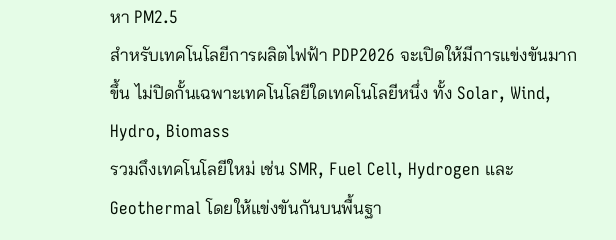หา PM2.5
สำหรับเทคโนโลยีการผลิตไฟฟ้า PDP2026 จะเปิดให้มีการแข่งขันมากขึ้น ไม่ปิดกั้นเฉพาะเทคโนโลยีใดเทคโนโลยีหนึ่ง ทั้ง Solar, Wind, Hydro, Biomass
รวมถึงเทคโนโลยีใหม่ เช่น SMR, Fuel Cell, Hydrogen และ Geothermal โดยให้แข่งขันกันบนพื้นฐา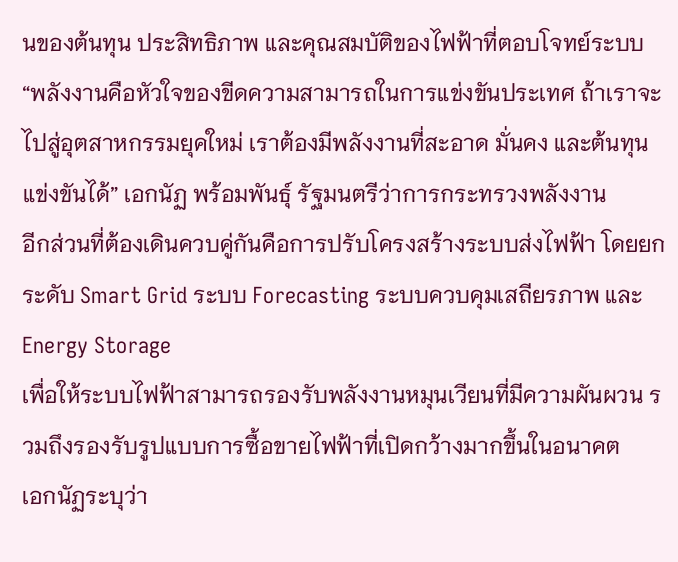นของต้นทุน ประสิทธิภาพ และคุณสมบัติของไฟฟ้าที่ตอบโจทย์ระบบ
“พลังงานคือหัวใจของขีดความสามารถในการแข่งขันประเทศ ถ้าเราจะไปสู่อุตสาหกรรมยุคใหม่ เราต้องมีพลังงานที่สะอาด มั่นคง และต้นทุนแข่งขันได้” เอกนัฏ พร้อมพันธุ์ รัฐมนตรีว่าการกระทรวงพลังงาน
อีกส่วนที่ต้องเดินควบคู่กันคือการปรับโครงสร้างระบบส่งไฟฟ้า โดยยกระดับ Smart Grid ระบบ Forecasting ระบบควบคุมเสถียรภาพ และ Energy Storage
เพื่อให้ระบบไฟฟ้าสามารถรองรับพลังงานหมุนเวียนที่มีความผันผวน รวมถึงรองรับรูปแบบการซื้อขายไฟฟ้าที่เปิดกว้างมากขึ้นในอนาคต
เอกนัฏระบุว่า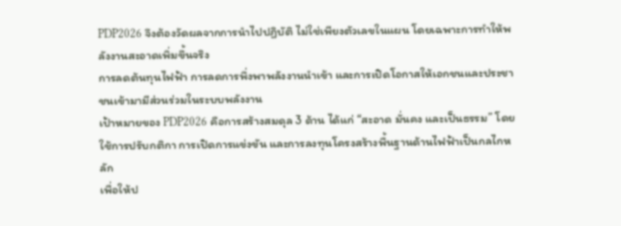PDP2026 จึงต้องวัดผลจากการนำไปปฏิบัติ ไม่ใช่เพียงตัวเลขในแผน โดยเฉพาะการทำให้พลังงานสะอาดเพิ่มขึ้นจริง
การลดต้นทุนไฟฟ้า การลดการพึ่งพาพลังงานนำเข้า และการเปิดโอกาสให้เอกชนและประชาชนเข้ามามีส่วนร่วมในระบบพลังงาน
เป้าหมายของ PDP2026 คือการสร้างสมดุล 3 ด้าน ได้แก่ “สะอาด มั่นคง และเป็นธรรม” โดยใช้การปรับกติกา การเปิดการแข่งขัน และการลงทุนโครงสร้างพื้นฐานด้านไฟฟ้าเป็นกลไกหลัก
เพื่อให้ป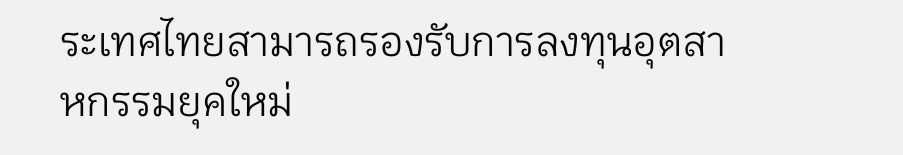ระเทศไทยสามารถรองรับการลงทุนอุตสาหกรรมยุคใหม่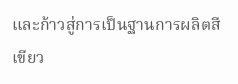และก้าวสู่การเป็นฐานการผลิตสีเขียว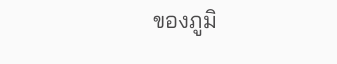ของภูมิ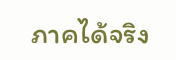ภาคได้จริง